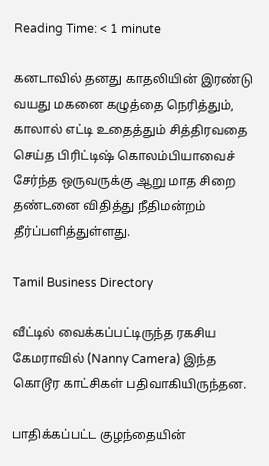Reading Time: < 1 minute

கனடாவில் தனது காதலியின் இரண்டு வயது மகனை கழுத்தை நெரித்தும், காலால் எட்டி உதைத்தும் சித்திரவதை செய்த பிரிட்டிஷ் கொலம்பியாவைச் சேர்ந்த ஒருவருக்கு ஆறு மாத சிறை தண்டனை விதித்து நீதிமன்றம் தீர்ப்பளித்துள்ளது.

Tamil Business Directory

வீட்டில் வைக்கப்பட்டிருந்த ரகசிய கேமராவில் (Nanny Camera) இந்த கொடூர காட்சிகள் பதிவாகியிருந்தன.

பாதிக்கப்பட்ட குழந்தையின்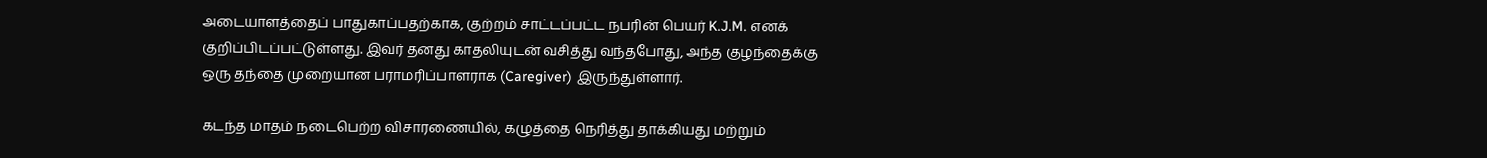அடையாளத்தைப் பாதுகாப்பதற்காக, குற்றம் சாட்டப்பட்ட நபரின் பெயர் K.J.M. எனக் குறிப்பிடப்பட்டுள்ளது. இவர் தனது காதலியுடன் வசித்து வந்தபோது, அந்த குழந்தைக்கு ஒரு தந்தை முறையான பராமரிப்பாளராக (Caregiver) இருந்துள்ளார்.

கடந்த மாதம் நடைபெற்ற விசாரணையில், கழுத்தை நெரித்து தாக்கியது மற்றும்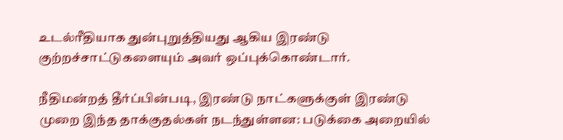உடல்ரீதியாக துன்புறுத்தியது ஆகிய இரண்டு குற்றச்சாட்டுகளையும் அவர் ஒப்புக்கொண்டார்.

நீதிமன்றத் தீர்ப்பின்படி, இரண்டு நாட்களுக்குள் இரண்டு முறை இந்த தாக்குதல்கள் நடந்துள்ளன: படுக்கை அறையில்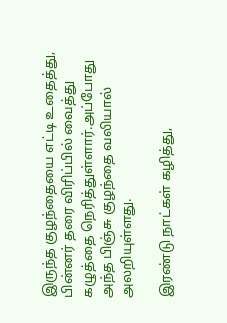இருந்த குழந்தையை எட்டி உதைத்து, பின்னர் தரை விரிப்பில் வைத்து கழுத்தை நெரித்துள்ளார்.அப்போது அந்த பிஞ்சு குழந்தை வலியால் அலறியுள்ளது.

இரண்டு நாட்கள் கழித்து,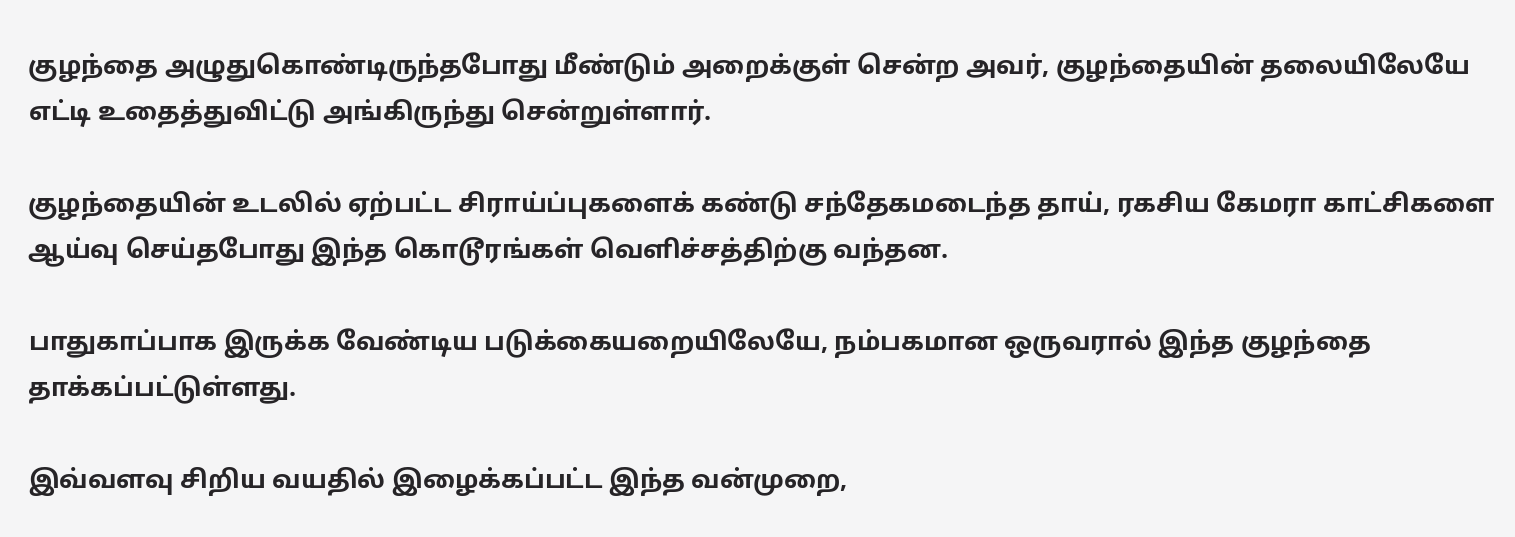குழந்தை அழுதுகொண்டிருந்தபோது மீண்டும் அறைக்குள் சென்ற அவர், குழந்தையின் தலையிலேயே எட்டி உதைத்துவிட்டு அங்கிருந்து சென்றுள்ளார்.

குழந்தையின் உடலில் ஏற்பட்ட சிராய்ப்புகளைக் கண்டு சந்தேகமடைந்த தாய், ரகசிய கேமரா காட்சிகளை ஆய்வு செய்தபோது இந்த கொடூரங்கள் வெளிச்சத்திற்கு வந்தன.

பாதுகாப்பாக இருக்க வேண்டிய படுக்கையறையிலேயே, நம்பகமான ஒருவரால் இந்த குழந்தை தாக்கப்பட்டுள்ளது.

இவ்வளவு சிறிய வயதில் இழைக்கப்பட்ட இந்த வன்முறை,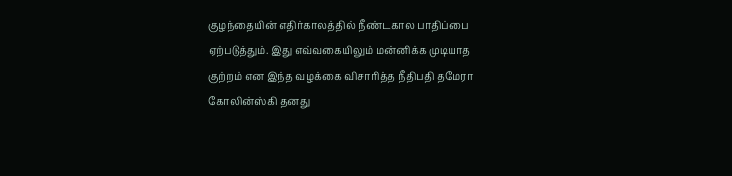குழந்தையின் எதிர்காலத்தில் நீண்டகால பாதிப்பை ஏற்படுத்தும். இது எவ்வகையிலும் மன்னிக்க முடியாத குற்றம் என இந்த வழக்கை விசாரித்த நீதிபதி தமேரா கோலின்ஸ்கி தனது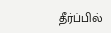தீர்ப்பில்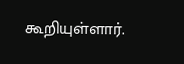கூறியுள்ளார்.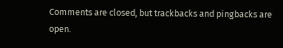Comments are closed, but trackbacks and pingbacks are open.